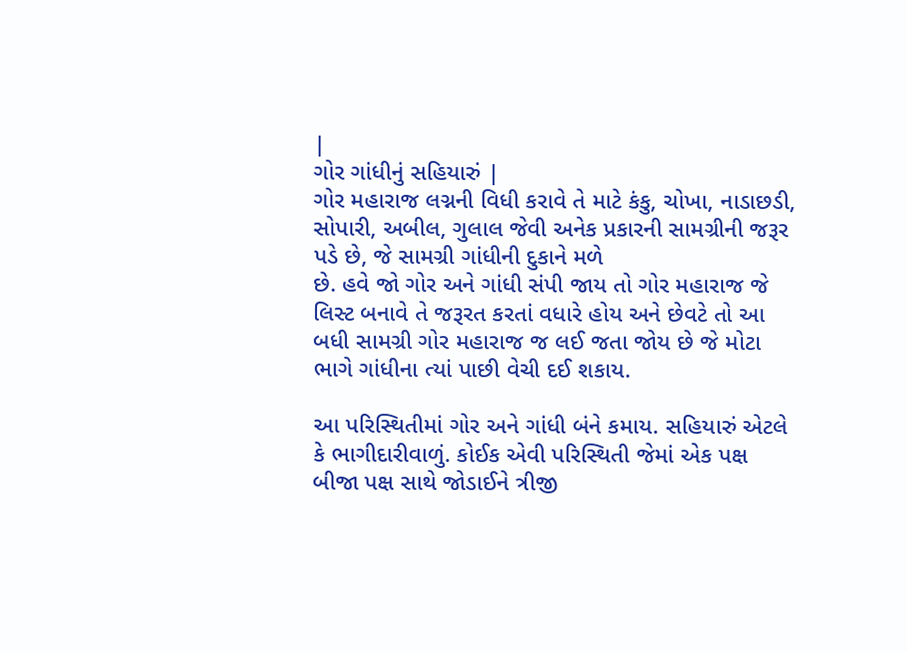|
ગોર ગાંધીનું સહિયારું |
ગોર મહારાજ લગ્નની વિધી કરાવે તે માટે કંકુ, ચોખા, નાડાછડી, સોપારી, અબીલ, ગુલાલ જેવી અનેક પ્રકારની સામગ્રીની જરૂર પડે છે, જે સામગ્રી ગાંધીની દુકાને મળે
છે. હવે જો ગોર અને ગાંધી સંપી જાય તો ગોર મહારાજ જે લિસ્ટ બનાવે તે જરૂરત કરતાં વધારે હોય અને છેવટે તો આ બધી સામગ્રી ગોર મહારાજ જ લઈ જતા જોય છે જે મોટા ભાગે ગાંધીના ત્યાં પાછી વેચી દઈ શકાય.

આ પરિસ્થિતીમાં ગોર અને ગાંધી બંને કમાય. સહિયારું એટલે કે ભાગીદારીવાળું. કોઈક એવી પરિસ્થિતી જેમાં એક પક્ષ બીજા પક્ષ સાથે જોડાઈને ત્રીજી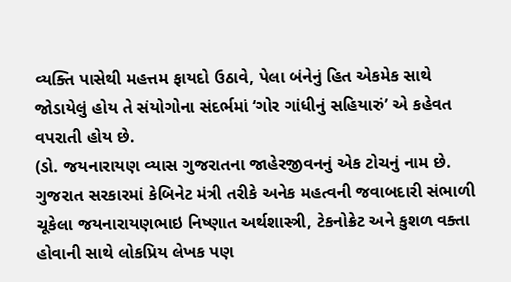વ્યક્તિ પાસેથી મહત્તમ ફાયદો ઉઠાવે, પેલા બંનેનું હિત એકમેક સાથે જોડાયેલું હોય તે સંયોગોના સંદર્ભમાં ‘ગોર ગાંધીનું સહિયારું’ એ કહેવત વપરાતી હોય છે.
(ડો. જયનારાયણ વ્યાસ ગુજરાતના જાહેરજીવનનું એક ટોચનું નામ છે. ગુજરાત સરકારમાં કેબિનેટ મંત્રી તરીકે અનેક મહત્વની જવાબદારી સંભાળી ચૂકેલા જયનારાયણભાઇ નિષ્ણાત અર્થશાસ્ત્રી, ટેકનોક્રેટ અને કુશળ વક્તા હોવાની સાથે લોકપ્રિય લેખક પણ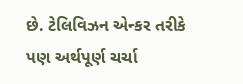છે. ટેલિવિઝન એન્કર તરીકે પણ અર્થપૂર્ણ ચર્ચા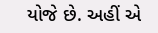યોજે છે. અહીં એ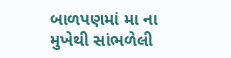બાળપણમાં મા ના મુખેથી સાંભળેલી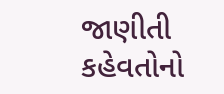જાણીતી કહેવતોનો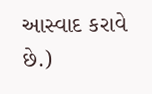આસ્વાદ કરાવે છે.)